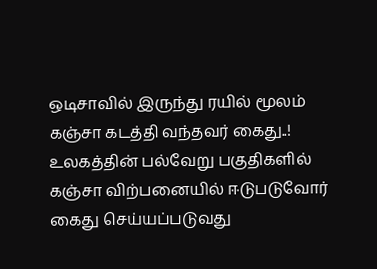ஒடிசாவில் இருந்து ரயில் மூலம் கஞ்சா கடத்தி வந்தவர் கைது..!
உலகத்தின் பல்வேறு பகுதிகளில் கஞ்சா விற்பனையில் ஈடுபடுவோர் கைது செய்யப்படுவது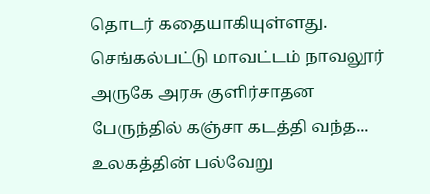தொடர் கதையாகியுள்ளது. செங்கல்பட்டு மாவட்டம் நாவலூர் அருகே அரசு குளிர்சாதன பேருந்தில் கஞ்சா கடத்தி வந்த...
உலகத்தின் பல்வேறு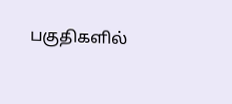பகுதிகளில்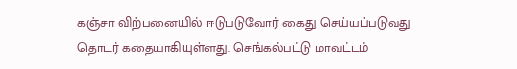கஞ்சா விற்பனையில் ஈடுபடுவோர் கைது செய்யப்படுவது தொடர் கதையாகியுள்ளது. செங்கல்பட்டு மாவட்டம்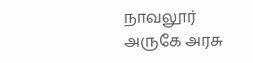நாவலூர் அருகே அரசு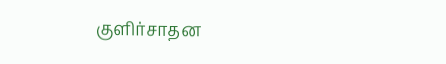குளிர்சாதன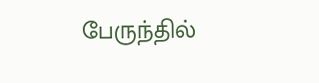பேருந்தில்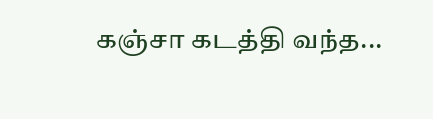கஞ்சா கடத்தி வந்த...